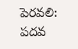పెరవలి: పదవ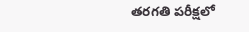తరగతి పరీక్షలో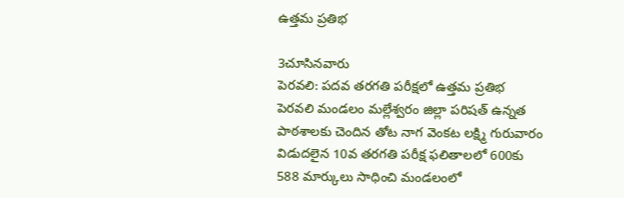ఉత్తమ ప్రతిభ

3చూసినవారు
పెరవలి: పదవ తరగతి పరీక్షలో ఉత్తమ ప్రతిభ
పెరవలి మండలం మల్లేశ్వరం జిల్లా పరిషత్ ఉన్నత పాఠశాలకు చెందిన తోట నాగ వెంకట లక్ష్మి గురువారం విడుదలైన 10వ తరగతి పరీక్ష ఫలితాలలో 600కు 588 మార్కులు సాధించి మండలంలో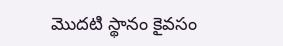మొదటి స్థానం కైవసం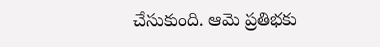చేసుకుంది. ఆమె ప్రతిభకు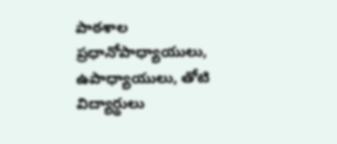పాఠశాల ప్రధానోపాధ్యాయులు, ఉపాధ్యాయులు, తోటి విద్యార్థులు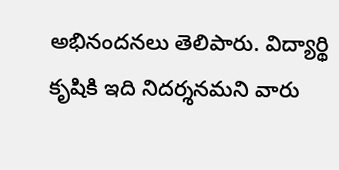అభినందనలు తెలిపారు. విద్యార్థి కృషికి ఇది నిదర్శనమని వారు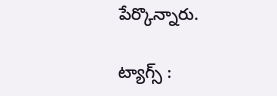పేర్కొన్నారు.

ట్యాగ్స్ :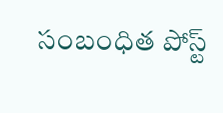సంబంధిత పోస్ట్